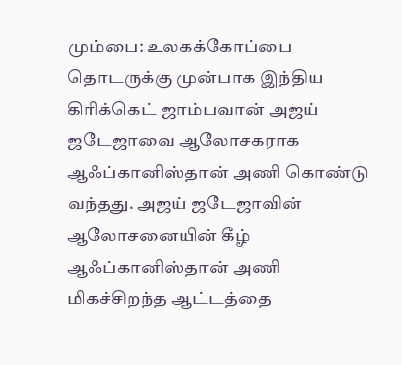மும்பை: உலகக்கோப்பை தொடருக்கு முன்பாக இந்திய கிரிக்கெட் ஜாம்பவான் அஜய் ஜடேஜாவை ஆலோசகராக ஆஃப்கானிஸ்தான் அணி கொண்டு வந்தது. அஜய் ஜடேஜாவின் ஆலோசனையின் கீழ் ஆஃப்கானிஸ்தான் அணி மிகச்சிறந்த ஆட்டத்தை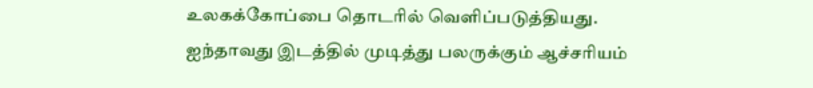உலகக்கோப்பை தொடரில் வெளிப்படுத்தியது. ஐந்தாவது இடத்தில் முடித்து பலருக்கும் ஆச்சரியம்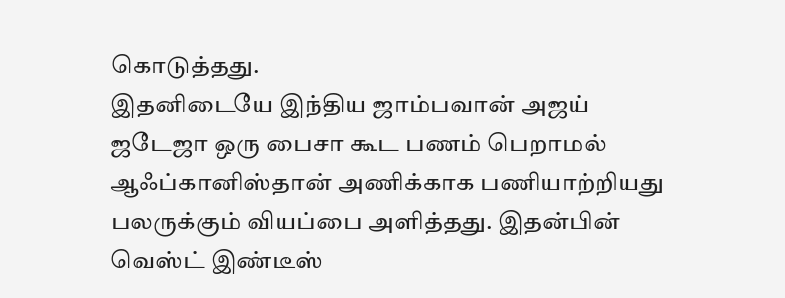கொடுத்தது.
இதனிடையே இந்திய ஜாம்பவான் அஜய் ஜடேஜா ஒரு பைசா கூட பணம் பெறாமல் ஆஃப்கானிஸ்தான் அணிக்காக பணியாற்றியது பலருக்கும் வியப்பை அளித்தது. இதன்பின் வெஸ்ட் இண்டீஸ்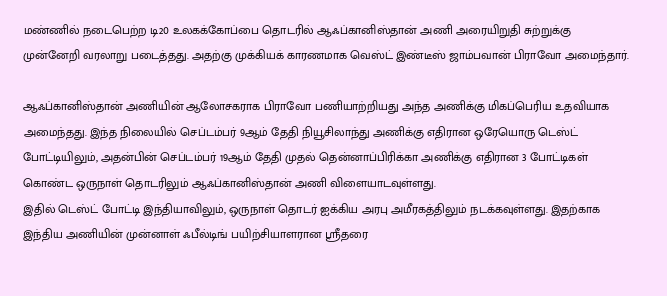மண்ணில் நடைபெற்ற டி20 உலகக்கோப்பை தொடரில் ஆஃப்கானிஸ்தான் அணி அரையிறுதி சுற்றுக்கு முன்னேறி வரலாறு படைத்தது. அதற்கு முக்கியக் காரணமாக வெஸ்ட் இண்டீஸ் ஜாம்பவான் பிராவோ அமைந்தார்.

ஆஃப்கானிஸ்தான் அணியின் ஆலோசகராக பிராவோ பணியாற்றியது அந்த அணிக்கு மிகப்பெரிய உதவியாக அமைந்தது. இந்த நிலையில் செப்டம்பர் 9ஆம் தேதி நியூசிலாந்து அணிக்கு எதிரான ஒரேயொரு டெஸ்ட் போட்டியிலும், அதன்பின் செப்டம்பர் 19ஆம் தேதி முதல் தென்னாப்பிரிக்கா அணிக்கு எதிரான 3 போட்டிகள் கொண்ட ஒருநாள் தொடரிலும் ஆஃப்கானிஸ்தான் அணி விளையாடவுள்ளது.
இதில் டெஸ்ட் போட்டி இந்தியாவிலும், ஒருநாள் தொடர் ஐக்கிய அரபு அமீரகத்திலும் நடக்கவுள்ளது. இதற்காக இந்திய அணியின் முன்னாள் ஃபீல்டிங் பயிற்சியாளரான ஸ்ரீதரை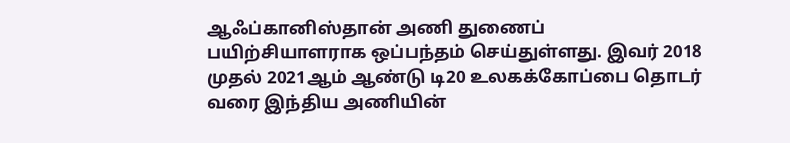ஆஃப்கானிஸ்தான் அணி துணைப் பயிற்சியாளராக ஒப்பந்தம் செய்துள்ளது. இவர் 2018 முதல் 2021ஆம் ஆண்டு டி20 உலகக்கோப்பை தொடர் வரை இந்திய அணியின்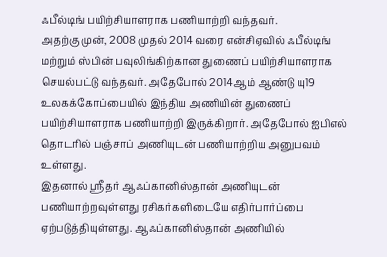ஃபீல்டிங் பயிற்சியாளராக பணியாற்றி வந்தவர்.
அதற்கு முன், 2008 முதல் 2014 வரை என்சிஏவில் ஃபீல்டிங் மற்றும் ஸ்பின் பவுலிங்கிற்கான துணைப் பயிற்சியாளராக செயல்பட்டு வந்தவர். அதேபோல் 2014ஆம் ஆண்டு யு19 உலகக்கோப்பையில் இந்திய அணியின் துணைப் பயிற்சியாளராக பணியாற்றி இருக்கிறார். அதேபோல் ஐபிஎல் தொடரில் பஞ்சாப் அணியுடன் பணியாற்றிய அனுபவம் உள்ளது.
இதனால் ஸ்ரீதர் ஆஃப்கானிஸ்தான் அணியுடன் பணியாற்றவுள்ளது ரசிகர்களிடையே எதிர்பார்ப்பை ஏற்படுத்தியுள்ளது. ஆஃப்கானிஸ்தான் அணியில்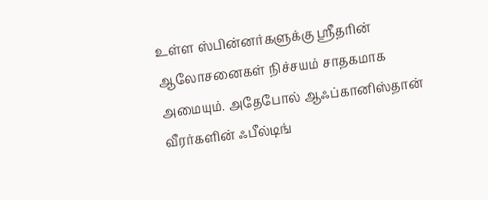உள்ள ஸ்பின்னர்களுக்கு ஸ்ரீதரின் ஆலோசனைகள் நிச்சயம் சாதகமாக அமையும். அதேபோல் ஆஃப்கானிஸ்தான் வீரர்களின் ஃபீல்டிங்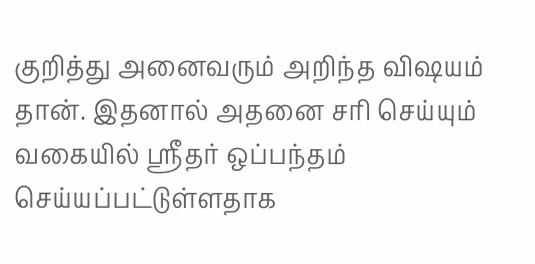குறித்து அனைவரும் அறிந்த விஷயம் தான். இதனால் அதனை சரி செய்யும் வகையில் ஸ்ரீதர் ஒப்பந்தம் செய்யப்பட்டுள்ளதாக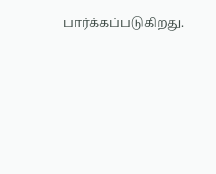பார்க்கப்படுகிறது.